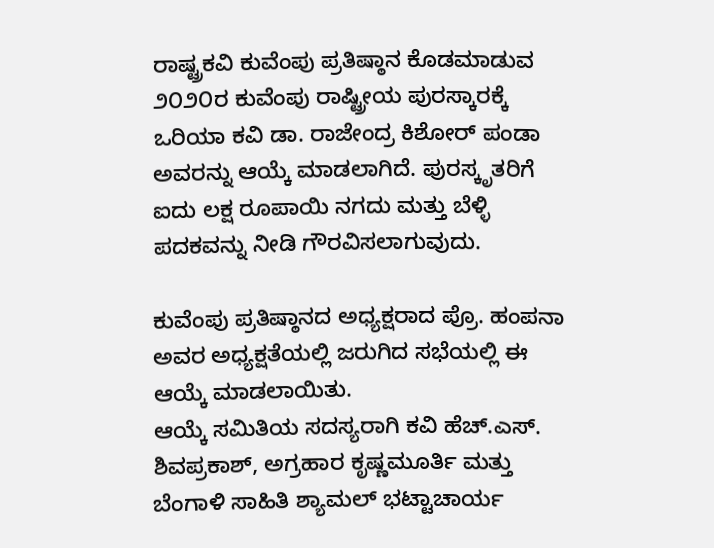ರಾಷ್ಟ್ರಕವಿ ಕುವೆಂಪು ಪ್ರತಿಷ್ಠಾನ ಕೊಡಮಾಡುವ ೨೦೨೦ರ ಕುವೆಂಪು ರಾಷ್ಟ್ರೀಯ ಪುರಸ್ಕಾರಕ್ಕೆ ಒರಿಯಾ ಕವಿ ಡಾ. ರಾಜೇಂದ್ರ ಕಿಶೋರ್ ಪಂಡಾ ಅವರನ್ನು ಆಯ್ಕೆ ಮಾಡಲಾಗಿದೆ. ಪುರಸ್ಕೃತರಿಗೆ ಐದು ಲಕ್ಷ ರೂಪಾಯಿ ನಗದು ಮತ್ತು ಬೆಳ್ಳಿ ಪದಕವನ್ನು ನೀಡಿ ಗೌರವಿಸಲಾಗುವುದು.

ಕುವೆಂಪು ಪ್ರತಿಷ್ಠಾನದ ಅಧ್ಯಕ್ಷರಾದ ಪ್ರೊ. ಹಂಪನಾ ಅವರ ಅಧ್ಯಕ್ಷತೆಯಲ್ಲಿ ಜರುಗಿದ ಸಭೆಯಲ್ಲಿ ಈ ಆಯ್ಕೆ ಮಾಡಲಾಯಿತು.
ಆಯ್ಕೆ ಸಮಿತಿಯ ಸದಸ್ಯರಾಗಿ ಕವಿ ಹೆಚ್.ಎಸ್. ಶಿವಪ್ರಕಾಶ್, ಅಗ್ರಹಾರ ಕೃಷ್ಣಮೂರ್ತಿ ಮತ್ತು ಬೆಂಗಾಳಿ ಸಾಹಿತಿ ಶ್ಯಾಮಲ್ ಭಟ್ಟಾಚಾರ್ಯ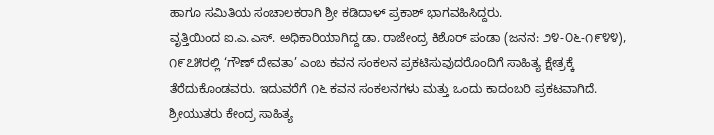ಹಾಗೂ ಸಮಿತಿಯ ಸಂಚಾಲಕರಾಗಿ ಶ್ರೀ ಕಡಿದಾಳ್ ಪ್ರಕಾಶ್ ಭಾಗವಹಿಸಿದ್ದರು.
ವೃತ್ತಿಯಿಂದ ಐ.ಎ.ಎಸ್. ಅಧಿಕಾರಿಯಾಗಿದ್ದ ಡಾ. ರಾಜೇಂದ್ರ ಕಿಶೊರ್ ಪಂಡಾ (ಜನನ: ೨೪-೦೬-೧೯೪೪), ೧೯೭೫ರಲ್ಲಿ ‘ಗೌಣ್ ದೇವತಾ’ ಎಂಬ ಕವನ ಸಂಕಲನ ಪ್ರಕಟಿಸುವುದರೊಂದಿಗೆ ಸಾಹಿತ್ಯ ಕ್ಷೇತ್ರಕ್ಕೆ ತೆರೆದುಕೊಂಡವರು. ಇದುವರೆಗೆ ೧೬ ಕವನ ಸಂಕಲನಗಳು ಮತ್ತು ಒಂದು ಕಾದಂಬರಿ ಪ್ರಕಟವಾಗಿದೆ.
ಶ್ರೀಯುತರು ಕೇಂದ್ರ ಸಾಹಿತ್ಯ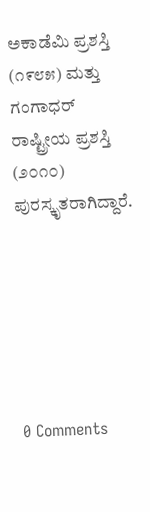ಅಕಾಡೆಮಿ ಪ್ರಶಸ್ತಿ (೧೯೮೫) ಮತ್ತು ಗಂಗಾಧರ್ ರಾಷ್ಟ್ರೀಯ ಪ್ರಶಸ್ತಿ (೨೦೧೦) ಪುರಸ್ಕೃತರಾಗಿದ್ದಾರೆ.






0 Comments